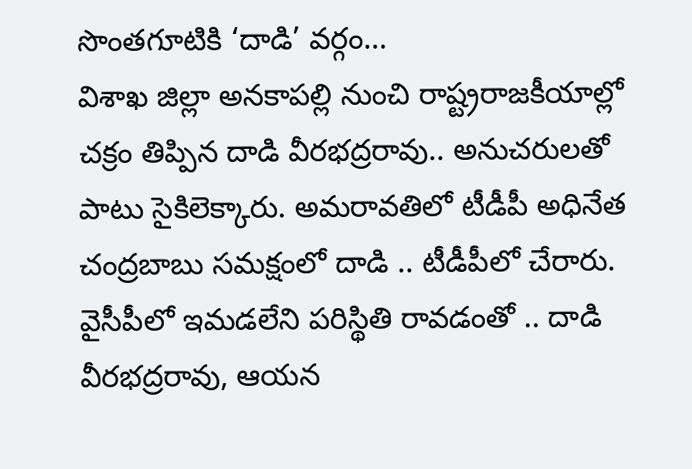సొంతగూటికి ‘దాడి’ వర్గం…
విశాఖ జిల్లా అనకాపల్లి నుంచి రాష్ట్రరాజకీయాల్లో చక్రం తిప్పిన దాడి వీరభద్రరావు.. అనుచరులతో పాటు సైకిలెక్కారు. అమరావతిలో టీడీపీ అధినేత చంద్రబాబు సమక్షంలో దాడి .. టీడీపీలో చేరారు. వైసీపీలో ఇమడలేని పరిస్థితి రావడంతో .. దాడి వీరభద్రరావు, ఆయన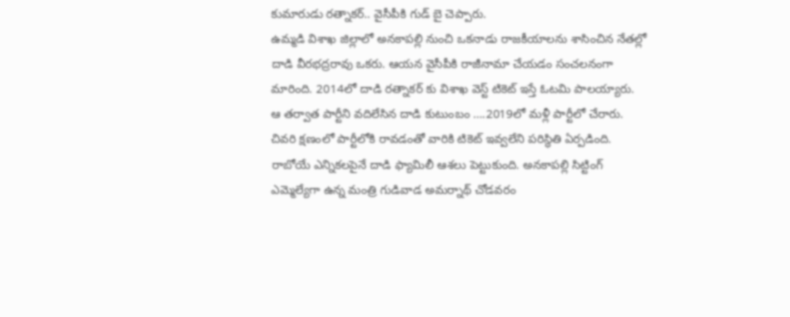కుమారుడు రత్నాకర్.. వైసీపీకి గుడ్ బై చెప్పారు.
ఉమ్మడి విశాఖ జిల్లాలో అనకాపల్లి నుంచి ఒకనాడు రాజకీయాలను శాసించిన నేతల్లో దాడి వీరభద్రరావు ఒకరు. ఆయన వైసీపీకి రాజీనామా చేయడం సంచలనంగా మారింది. 2014లో దాడి రత్నాకర్ కు విశాఖ వెస్ట్ టికెట్ ఇస్తే ఓటమి పాలయ్యారు. ఆ తర్వాత పార్టీని వదిలేసిన దాడి కుటుంబం ….2019లో మళ్లీ పార్టీలో చేరారు. చివరి క్షణంలో పార్టీలోకి రావడంతో వారికి టికెట్ ఇవ్వలేని పరిస్థితి ఏర్పడింది.
రాబోయే ఎన్నికలపైనే దాడి ఫ్యామిలీ ఆశలు పెట్టుకుంది. అనకాపల్లి సిట్టింగ్ ఎమ్మెల్యేగా ఉన్న మంత్రి గుడివాడ అమర్నాథ్ చోడవరం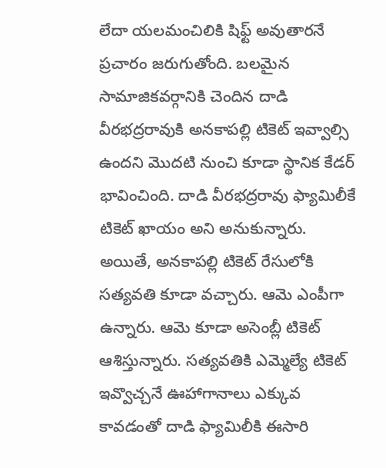లేదా యలమంచిలికి షిఫ్ట్ అవుతారనే ప్రచారం జరుగుతోంది. బలమైన సామాజికవర్గానికి చెందిన దాడి వీరభద్రరావుకి అనకాపల్లి టికెట్ ఇవ్వాల్సి ఉందని మొదటి నుంచి కూడా స్థానిక కేడర్ భావించింది. దాడి వీరభద్రరావు ఫ్యామిలీకే టికెట్ ఖాయం అని అనుకున్నారు. అయితే, అనకాపల్లి టికెట్ రేసులోకి సత్యవతి కూడా వచ్చారు. ఆమె ఎంపీగా ఉన్నారు. ఆమె కూడా అసెంబ్లీ టికెట్ ఆశిస్తున్నారు. సత్యవతికి ఎమ్మెల్యే టికెట్ ఇవ్వొచ్చనే ఊహాగానాలు ఎక్కువ కావడంతో దాడి ఫ్యామిలీకి ఈసారి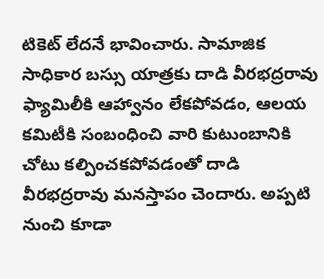టికెట్ లేదనే భావించారు. సామాజిక సాధికార బస్సు యాత్రకు దాడి వీరభద్రరావు ఫ్యామిలీకి ఆహ్వానం లేకపోవడం, ఆలయ కమిటీకి సంబంధించి వారి కుటుంబానికి చోటు కల్పించకపోవడంతో దాడి వీరభద్రరావు మనస్తాపం చెందారు. అప్పటి నుంచి కూడా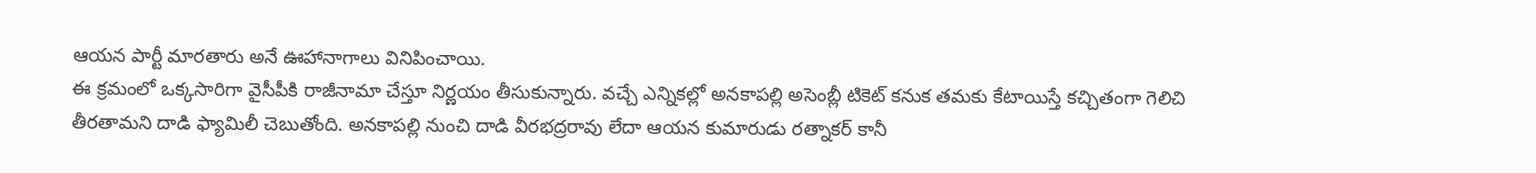ఆయన పార్టీ మారతారు అనే ఊహానాగాలు వినిపించాయి.
ఈ క్రమంలో ఒక్కసారిగా వైసీపీకి రాజీనామా చేస్తూ నిర్ణయం తీసుకున్నారు. వచ్చే ఎన్నికల్లో అనకాపల్లి అసెంబ్లీ టికెట్ కనుక తమకు కేటాయిస్తే కచ్చితంగా గెలిచి తీరతామని దాడి ఫ్యామిలీ చెబుతోంది. అనకాపల్లి నుంచి దాడి వీరభద్రరావు లేదా ఆయన కుమారుడు రత్నాకర్ కానీ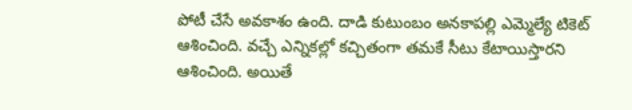పోటీ చేసే అవకాశం ఉంది. దాడి కుటుంబం అనకాపల్లి ఎమ్మెల్యే టికెట్ ఆశించింది. వచ్చే ఎన్నికల్లో కచ్చితంగా తమకే సీటు కేటాయిస్తారని ఆశించింది. అయితే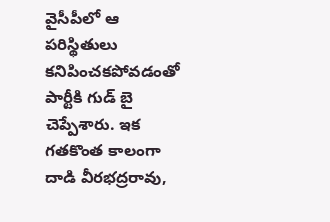వైసీపీలో ఆ పరిస్థితులు కనిపించకపోవడంతో పార్టీకి గుడ్ బై చెప్పేశారు. ఇక గతకొంత కాలంగా దాడి వీరభద్రరావు,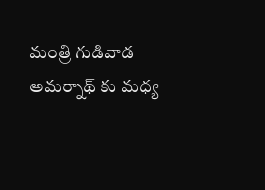మంత్రి గుడివాడ అమర్నాథ్ కు మధ్య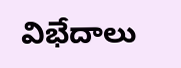విభేదాలు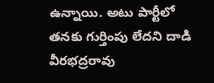ఉన్నాయి. అటు పార్టీలో తనకు గుర్తింపు లేదని దాడి వీరభద్రరావు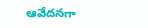ఆవేదనగా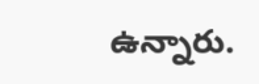ఉన్నారు.